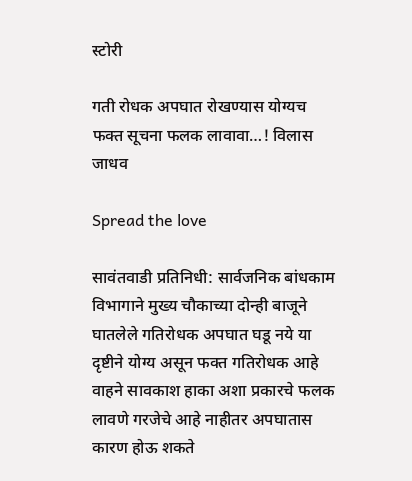स्टोरी

गती रोधक अपघात रोखण्यास योग्यच फक्त सूचना फलक लावावा…! विलास जाधव

Spread the love

सावंतवाडी प्रतिनिधी: सार्वजनिक बांधकाम विभागाने मुख्य चौकाच्या दोन्ही बाजूने घातलेले गतिरोधक अपघात घडू नये या दृष्टीने योग्य असून फक्त गतिरोधक आहे वाहने सावकाश हाका अशा प्रकारचे फलक लावणे गरजेचे आहे नाहीतर अपघातास कारण होऊ शकते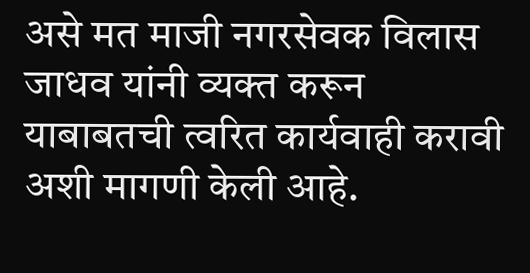असे मत माजी नगरसेवक विलास जाधव यांनी व्यक्त करून याबाबतची त्वरित कार्यवाही करावी अशी मागणी केली आहे.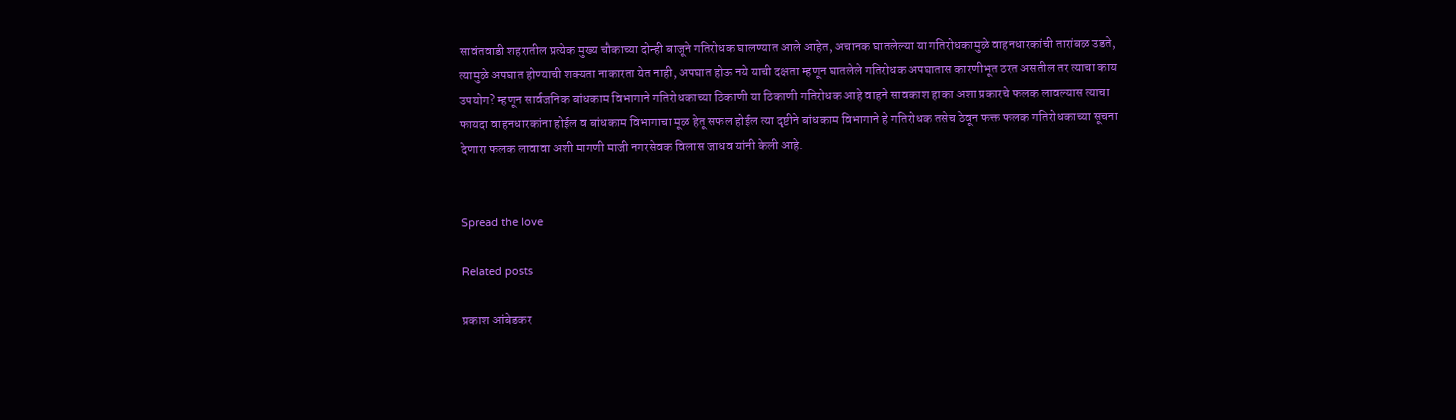सावंतवाडी शहरातील प्रत्येक मुख्य चौकाच्या दोन्ही बाजूने गतिरोधक घालण्यात आले आहेत, अचानक घातलेल्या या गतिरोधकामुळे वाहनधारकांची तारांबळ उडते, त्यामुळे अपघात होण्याची शक्यता नाकारता येत नाही, अपघात होऊ नये याची दक्षता म्हणून घातलेले गतिरोधक अपघातास कारणीभूत ठरत असतील तर त्याचा काय उपयोग? म्हणून सार्वजनिक बांधकाम विभागाने गतिरोधकाच्या ठिकाणी या ठिकाणी गतिरोधक आहे वाहने सावकाश हाका अशा प्रकारचे फलक लावल्यास त्याचा फायदा वाहनधारकांना होईल व बांधकाम विभागाचा मूळ हेतू सफल होईल त्या दृष्टीने बांधकाम विभागाने हे गतिरोधक तसेच ठेवून फक्त फलक गतिरोधकाच्या सूचना देणारा फलक लावावा अशी मागणी माजी नगरसेवक विलास जाधव यांनी केली आहे.


Spread the love

Related posts

प्रकाश आंबेडकर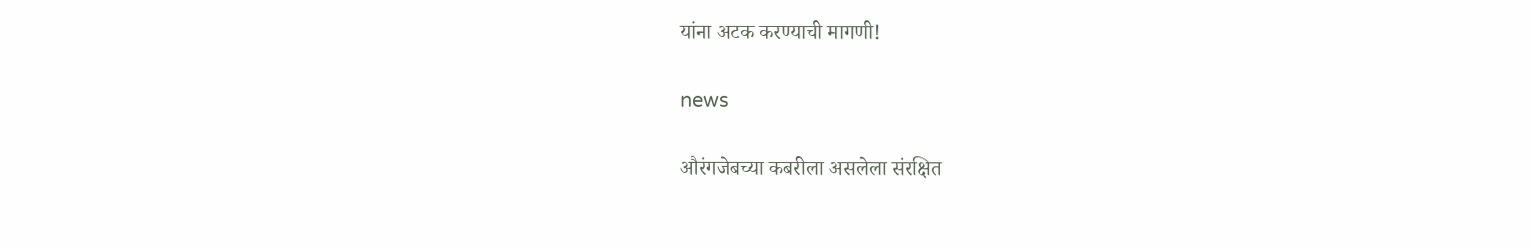यांना अटक करण्याची मागणी!

news

औरंगजेबच्या कबरीला असलेला संरक्षित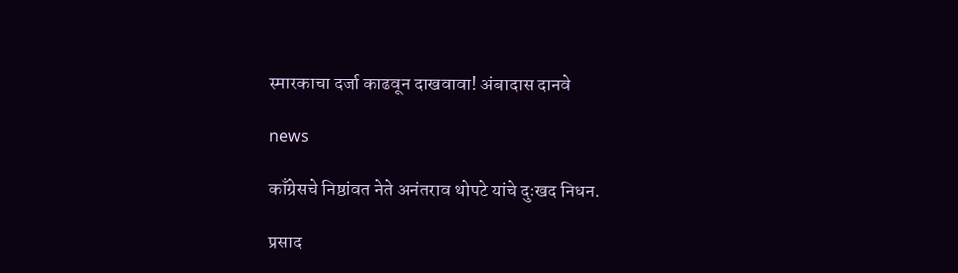स्मारकाचा दर्जा काढवून दाखवावा! अंबादास दानवे

news

काँग्रेसचे निष्ठांवत नेते अनंतराव थोपटे यांचे दुःखद निधन.

प्रसाद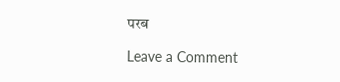परब

Leave a Comment